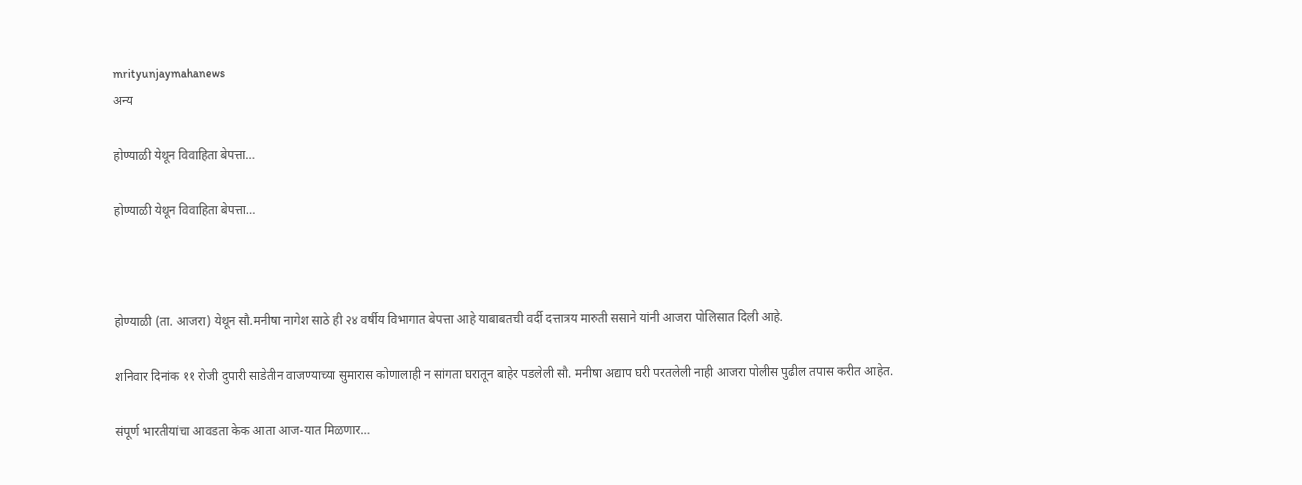mrityunjaymahanews
अन्य

होण्याळी येथून विवाहिता बेपत्ता…

होण्याळी येथून विवाहिता बेपत्ता…



होण्याळी (ता. आजरा) येथून सौ.मनीषा नागेश साठे ही २४ वर्षीय विभागात बेपत्ता आहे याबाबतची वर्दी दत्तात्रय मारुती ससाने यांनी आजरा पोलिसात दिली आहे.

शनिवार दिनांक ११ रोजी दुपारी साडेतीन वाजण्याच्या सुमारास कोणालाही न सांगता घरातून बाहेर पडलेली सौ. मनीषा अद्याप घरी परतलेली नाही आजरा पोलीस पुढील तपास करीत आहेत.

संपूर्ण भारतीयांचा आवडता केक आता आज-यात मिळणार…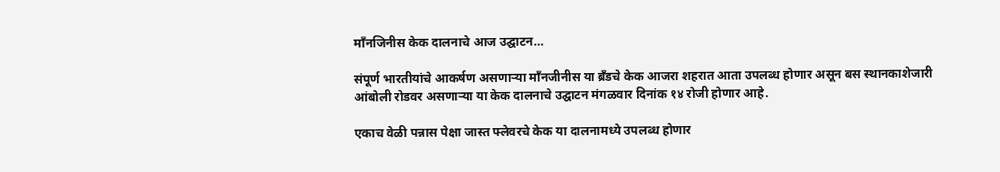माँनजिनीस केक दालनाचे आज उद्घाटन…

संपूर्ण भारतीयांचे आकर्षण असणाऱ्या माँनजीनीस या ब्रँडचे केक आजरा शहरात आता उपलब्ध होणार असून बस स्थानकाशेजारी आंबोली रोडवर असणाऱ्या या केक दालनाचे उद्घाटन मंगळवार दिनांक १४ रोजी होणार आहे.

एकाच वेळी पन्नास पेक्षा जास्त फ्लेवरचे केक या दालनामध्ये उपलब्ध होणार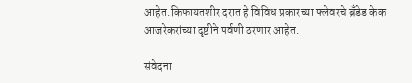आहेत.किफायतशीर दरात हे विविध प्रकारच्या फ्लेवरचे ब्रँडेड केक आजरेकरांच्या दृष्टीने पर्वणी ठरणार आहेत.

संवेदना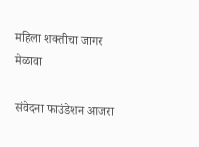महिला शक्तीचा जागर मेळावा

संवेदना फाउंडेशन आजरा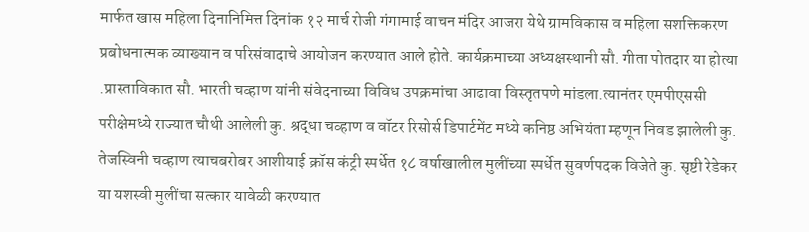मार्फत खास महिला दिनानिमित्त दिनांक १२ मार्च रोजी गंगामाई वाचन मंदिर आजरा येथे ग्रामविकास व महिला सशक्तिकरण प्रबोधनात्मक व्याख्यान व परिसंवादाचे आयोजन करण्यात आले होते. कार्यक्रमाच्या अध्यक्षस्थानी सौ. गीता पोतदार या होत्या .प्रास्ताविकात सौ. भारती चव्हाण यांनी संवेदनाच्या विविध उपक्रमांचा आढावा विस्तृतपणे मांडला.त्यानंतर एमपीएससी परीक्षेमध्ये राज्यात चौथी आलेली कु. श्रद्धा चव्हाण व वॉटर रिसोर्स डिपार्टमेंट मध्ये कनिष्ठ अभियंता म्हणून निवड झालेली कु. तेजस्विनी चव्हाण त्याचबरोबर आशीयाई क्रॉस कंट्री स्पर्धेत १८ वर्षाखालील मुलींच्या स्पर्धेत सुवर्णपदक विजेते कु. सृष्टी रेडेकर या यशस्वी मुलींचा सत्कार यावेळी करण्यात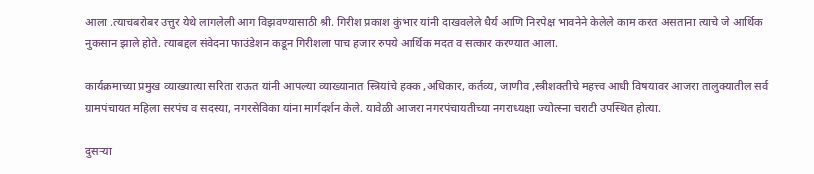आला .त्याचबरोबर उत्तुर येथे लागलेली आग विझवण्यासाठी श्री. गिरीश प्रकाश कुंभार यांनी दाखवलेले धैर्य आणि निरपेक्ष भावनेने केलेले काम करत असताना त्याचे जे आर्थिक नुकसान झाले होते. त्याबद्दल संवेदना फाउंडेशन कडून गिरीशला पाच हजार रुपये आर्थिक मदत व सत्कार करण्यात आला.

कार्यक्रमाच्या प्रमुख व्याख्यात्या सरिता राऊत यांनी आपल्या व्याख्यानात स्त्रियांचे हक्क ,अधिकार, कर्तव्य, जाणीव ,स्त्रीशक्तीचे महत्त्व आधी विषयावर आजरा तालुक्यातील सर्व ग्रामपंचायत महिला सरपंच व सदस्या, नगरसेविका यांना मार्गदर्शन केले. यावेळी आजरा नगरपंचायतीच्या नगराध्यक्षा ज्योत्स्ना चराटी उपस्थित होत्या.

दुसऱ्या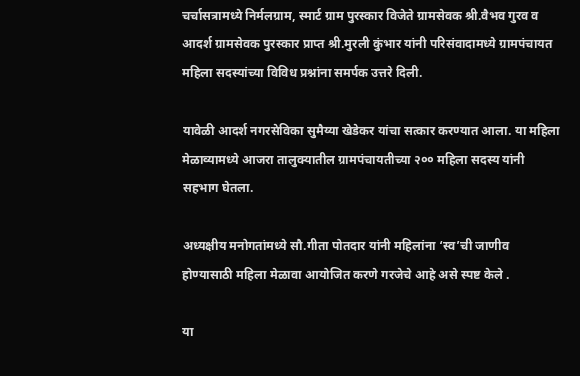चर्चासत्रामध्ये निर्मलग्राम, स्मार्ट ग्राम पुरस्कार विजेते ग्रामसेवक श्री.वैभव गुरव व आदर्श ग्रामसेवक पुरस्कार प्राप्त श्री.मुरली कुंभार यांनी परिसंवादामध्ये ग्रामपंचायत महिला सदस्यांच्या विविध प्रश्नांना समर्पक उत्तरे दिली.

यावेळी आदर्श नगरसेविका सुमैय्या खेडेकर यांचा सत्कार करण्यात आला. या महिला मेळाव्यामध्ये आजरा तालुक्यातील ग्रामपंचायतीच्या २०० महिला सदस्य यांनी सहभाग घेतला.

अध्यक्षीय मनोगतांमध्ये सौ.गीता पोतदार यांनी महिलांना ‘स्व’ची जाणीव होण्यासाठी महिला मेळावा आयोजित करणे गरजेचे आहे असे स्पष्ट केले .

या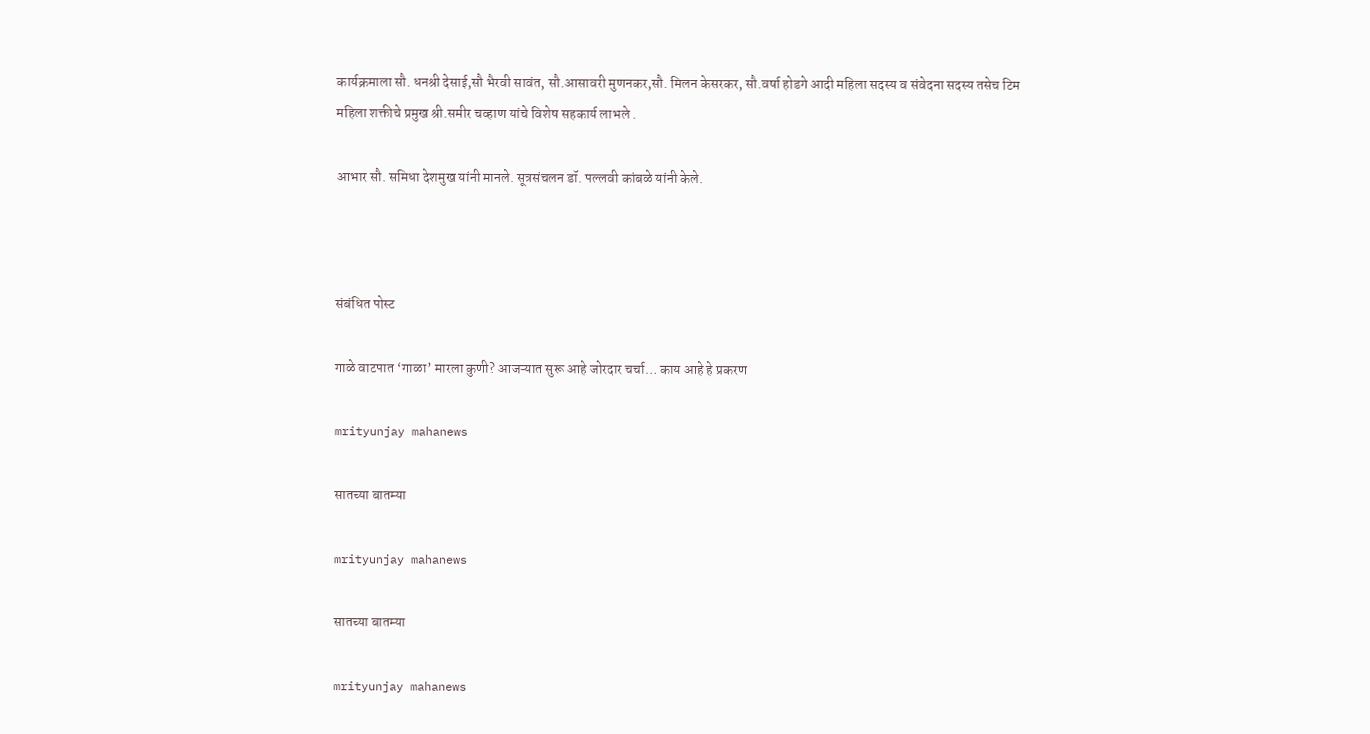कार्यक्रमाला सौ. धनश्री देसाई,सौ भैरवी सावंत, सौ.आसावरी मुणनकर,सौ. मिलन केसरकर, सौ.वर्षा होडगे आदी महिला सदस्य व संवेदना सदस्य तसेच टिम महिला शक्तीचे प्रमुख श्री.समीर चव्हाण यांचे विशेष सहकार्य लाभले .

आभार सौ. समिधा देशमुख यांनी मानले. सूत्रसंचलन डॉ. पल्लवी कांबळे यांनी केले.



संबंधित पोस्ट

गाळे वाटपात ‘गाळा’ मारला कुणी? आजऱ्यात सुरू आहे जोरदार चर्चा… काय आहे हे प्रकरण

mrityunjay mahanews

सातच्या बातम्या

mrityunjay mahanews

सातच्या बातम्या

mrityunjay mahanews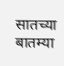सातच्या बातम्या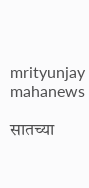mrityunjay mahanews

सातच्या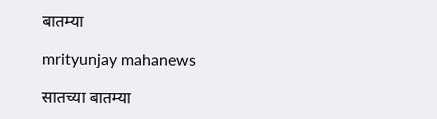बातम्या

mrityunjay mahanews

सातच्या बातम्या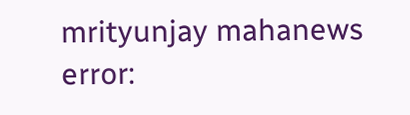mrityunjay mahanews
error: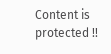Content is protected !!